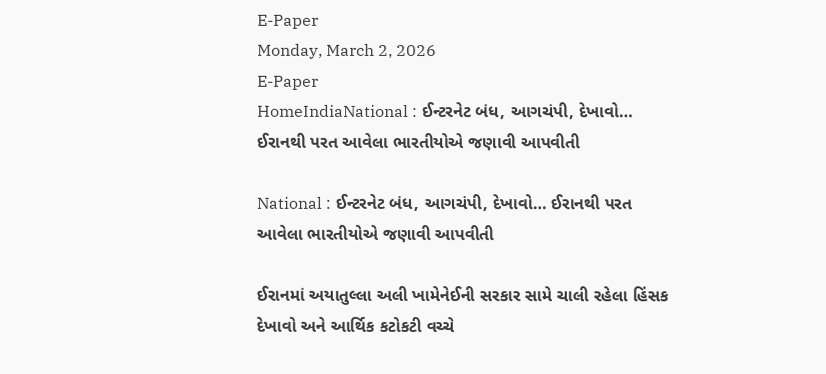E-Paper
Monday, March 2, 2026
E-Paper
HomeIndiaNational : ઈન્ટરનેટ બંધ, આગચંપી, દેખાવો… ઈરાનથી પરત આવેલા ભારતીયોએ જણાવી આપવીતી

National : ઈન્ટરનેટ બંધ, આગચંપી, દેખાવો… ઈરાનથી પરત આવેલા ભારતીયોએ જણાવી આપવીતી

ઈરાનમાં અયાતુલ્લા અલી ખામેનેઈની સરકાર સામે ચાલી રહેલા હિંસક દેખાવો અને આર્થિક કટોકટી વચ્ચે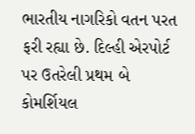ભારતીય નાગરિકો વતન પરત ફરી રહ્યા છે. દિલ્હી એરપોર્ટ પર ઉતરેલી પ્રથમ બે કોમર્શિયલ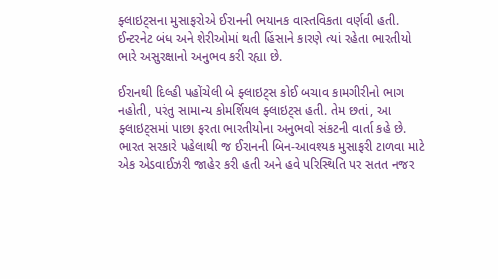ફ્લાઇટ્સના મુસાફરોએ ઈરાનની ભયાનક વાસ્તવિકતા વર્ણવી હતી. ઈન્ટરનેટ બંધ અને શેરીઓમાં થતી હિંસાને કારણે ત્યાં રહેતા ભારતીયો ભારે અસુરક્ષાનો અનુભવ કરી રહ્યા છે.

ઈરાનથી દિલ્હી પહોંચેલી બે ફ્લાઇટ્સ કોઈ બચાવ કામગીરીનો ભાગ નહોતી, પરંતુ સામાન્ય કોમર્શિયલ ફ્લાઇટ્સ હતી. તેમ છતાં, આ ફ્લાઇટ્સમાં પાછા ફરતા ભારતીયોના અનુભવો સંકટની વાર્તા કહે છે. ભારત સરકારે પહેલાથી જ ઈરાનની બિન-આવશ્યક મુસાફરી ટાળવા માટે એક એડવાઈઝરી જાહેર કરી હતી અને હવે પરિસ્થિતિ પર સતત નજર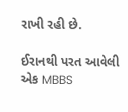રાખી રહી છે.

ઈરાનથી પરત આવેલી એક MBBS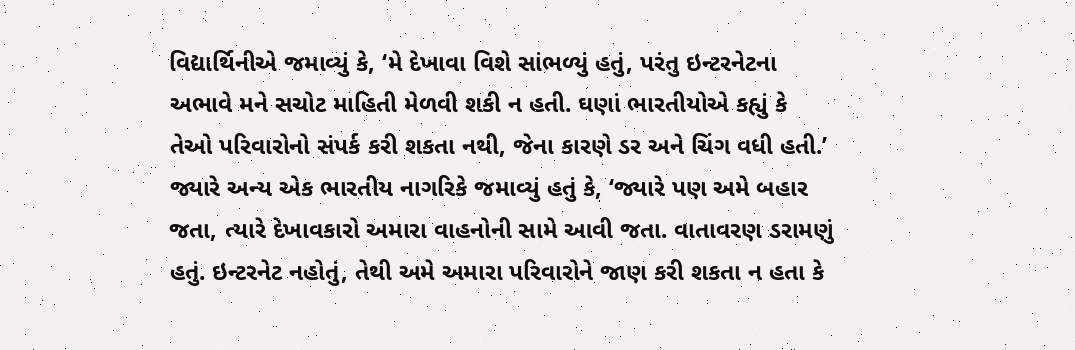વિદ્યાર્થિનીએ જમાવ્યું કે, ‘મે દેખાવા વિશે સાંભળ્યું હતું, પરંતુ ઇન્ટરનેટના અભાવે મને સચોટ માહિતી મેળવી શકી ન હતી. ઘણાં ભારતીયોએ કહ્યું કે તેઓ પરિવારોનો સંપર્ક કરી શકતા નથી, જેના કારણે ડર અને ચિંગ વધી હતી.’ જ્યારે અન્ય એક ભારતીય નાગરિકે જમાવ્યું હતું કે, ‘જ્યારે પણ અમે બહાર જતા, ત્યારે દેખાવકારો અમારા વાહનોની સામે આવી જતા. વાતાવરણ ડરામણું હતું. ઇન્ટરનેટ નહોતું, તેથી અમે અમારા પરિવારોને જાણ કરી શકતા ન હતા કે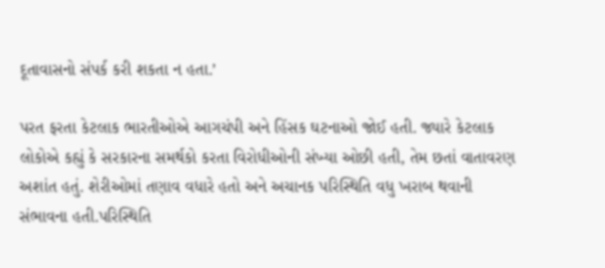દૂતાવાસનો સંપર્ક કરી શકતા ન હતા.’

પરત ફરતા કેટલાક ભારતીઓએ આગચંપી અને હિંસક ઘટનાઓ જોઈ હતી. જ્યારે કેટલાક લોકોએ કહ્યું કે સરકારના સમર્થકો કરતા વિરોધીઓની સંખ્યા ઓછી હતી, તેમ છતાં વાતાવરણ અશાંત હતું. શેરીઓમાં તણાવ વધારે હતો અને અચાનક પરિસ્થિતિ વધુ ખરાબ થવાની સંભાવના હતી.પરિસ્થિતિ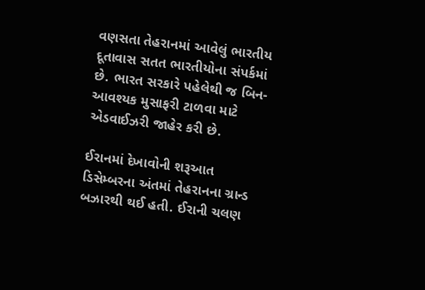વણસતા તેહરાનમાં આવેલું ભારતીય દૂતાવાસ સતત ભારતીયોના સંપર્કમાં છે. ભારત સરકારે પહેલેથી જ બિન-આવશ્યક મુસાફરી ટાળવા માટે એડવાઈઝરી જાહેર કરી છે.

ઈરાનમાં દેખાવોની શરૂઆત ડિસેમ્બરના અંતમાં તેહરાનના ગ્રાન્ડ બઝારથી થઈ હતી. ઈરાની ચલણ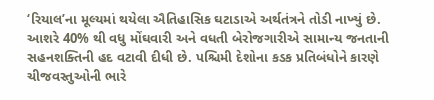‘રિયાલ’ના મૂલ્યમાં થયેલા ઐતિહાસિક ઘટાડાએ અર્થતંત્રને તોડી નાખ્યું છે. આશરે 40% થી વધુ મોંઘવારી અને વધતી બેરોજગારીએ સામાન્ય જનતાની સહનશક્તિની હદ વટાવી દીધી છે. પશ્ચિમી દેશોના કડક પ્રતિબંધોને કારણે ચીજવસ્તુઓની ભારે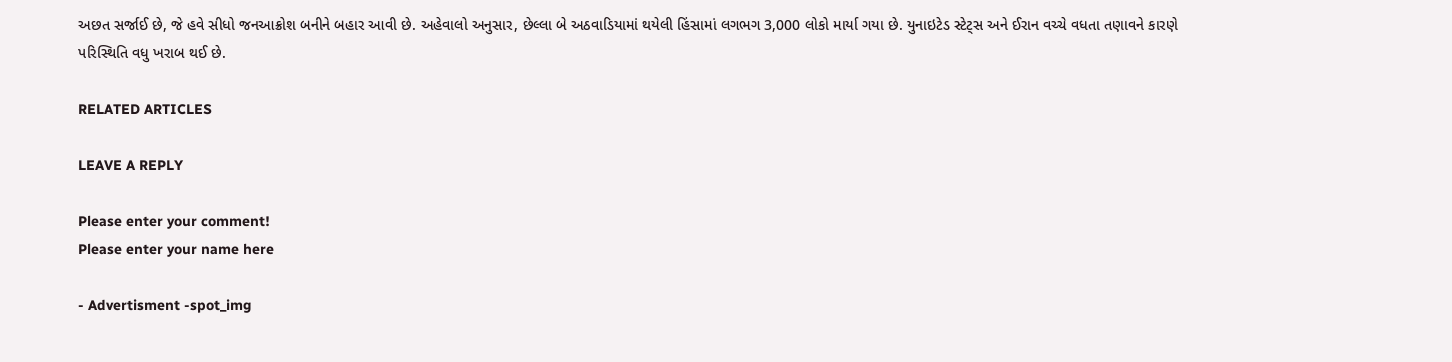અછત સર્જાઈ છે, જે હવે સીધો જનઆક્રોશ બનીને બહાર આવી છે. અહેવાલો અનુસાર, છેલ્લા બે અઠવાડિયામાં થયેલી હિંસામાં લગભગ 3,000 લોકો માર્યા ગયા છે. યુનાઇટેડ સ્ટેટ્સ અને ઈરાન વચ્ચે વધતા તણાવને કારણે પરિસ્થિતિ વધુ ખરાબ થઈ છે.

RELATED ARTICLES

LEAVE A REPLY

Please enter your comment!
Please enter your name here

- Advertisment -spot_img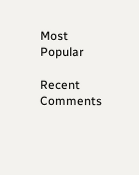Most Popular

Recent Comments